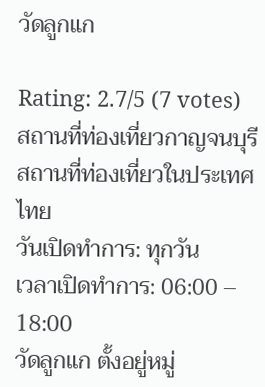วัดลูกแก

Rating: 2.7/5 (7 votes)
สถานที่ท่องเที่ยวกาญจนบุรี
สถานที่ท่องเที่ยวในประเทศไทย
วันเปิดทำการ: ทุกวัน
เวลาเปิดทำการ: 06:00 – 18:00
วัดลูกแก ตั้งอยู่หมู่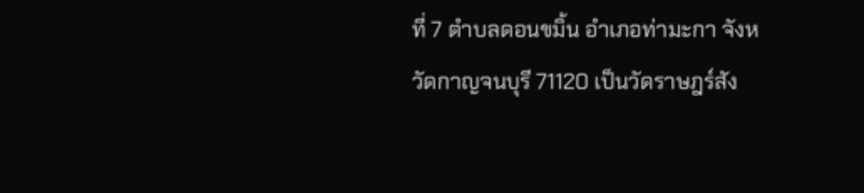ที่ 7 ตำบลดอนขมิ้น อำเภอท่ามะกา จังหวัดกาญจนบุรี 71120 เป็นวัดราษฎร์สัง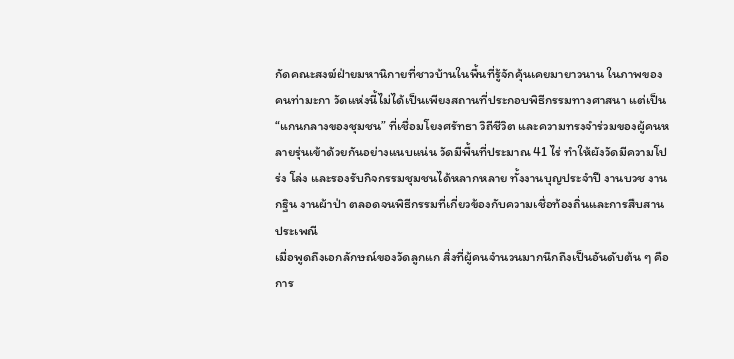กัดคณะสงฆ์ฝ่ายมหานิกายที่ชาวบ้านในพื้นที่รู้จักคุ้นเคยมายาวนาน ในภาพของคนท่ามะกา วัดแห่งนี้ไม่ได้เป็นเพียงสถานที่ประกอบพิธีกรรมทางศาสนา แต่เป็น “แกนกลางของชุมชน” ที่เชื่อมโยงศรัทธา วิถีชีวิต และความทรงจำร่วมของผู้คนหลายรุ่นเข้าด้วยกันอย่างแนบแน่น วัดมีพื้นที่ประมาณ 41 ไร่ ทำให้ผังวัดมีความโปร่ง โล่ง และรองรับกิจกรรมชุมชนได้หลากหลาย ทั้งงานบุญประจำปี งานบวช งานกฐิน งานผ้าป่า ตลอดจนพิธีกรรมที่เกี่ยวข้องกับความเชื่อท้องถิ่นและการสืบสานประเพณี
เมื่อพูดถึงเอกลักษณ์ของวัดลูกแก สิ่งที่ผู้คนจำนวนมากนึกถึงเป็นอันดับต้น ๆ คือการ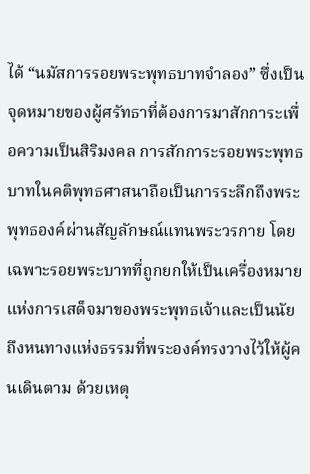ได้ “นมัสการรอยพระพุทธบาทจำลอง” ซึ่งเป็นจุดหมายของผู้ศรัทธาที่ต้องการมาสักการะเพื่อความเป็นสิริมงคล การสักการะรอยพระพุทธบาทในคติพุทธศาสนาถือเป็นการระลึกถึงพระพุทธองค์ผ่านสัญลักษณ์แทนพระวรกาย โดยเฉพาะรอยพระบาทที่ถูกยกให้เป็นเครื่องหมายแห่งการเสด็จมาของพระพุทธเจ้าและเป็นนัยถึงหนทางแห่งธรรมที่พระองค์ทรงวางไว้ให้ผู้คนเดินตาม ด้วยเหตุ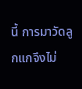นี้ การมาวัดลูกแกจึงไม่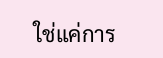ใช่แค่การ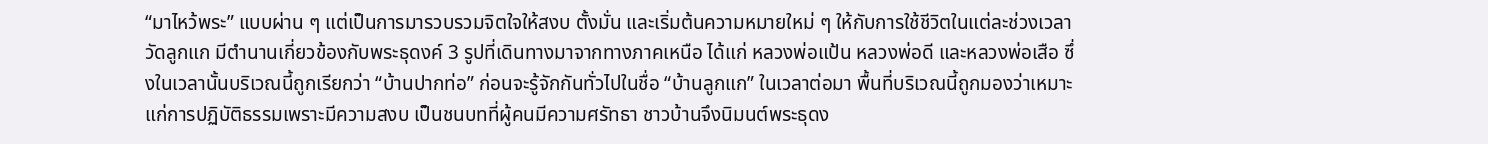“มาไหว้พระ” แบบผ่าน ๆ แต่เป็นการมารวบรวมจิตใจให้สงบ ตั้งมั่น และเริ่มต้นความหมายใหม่ ๆ ให้กับการใช้ชีวิตในแต่ละช่วงเวลา
วัดลูกแก มีตำนานเกี่ยวข้องกับพระธุดงค์ 3 รูปที่เดินทางมาจากทางภาคเหนือ ได้แก่ หลวงพ่อแป้น หลวงพ่อดี และหลวงพ่อเสือ ซึ่งในเวลานั้นบริเวณนี้ถูกเรียกว่า “บ้านปากท่อ” ก่อนจะรู้จักกันทั่วไปในชื่อ “บ้านลูกแก” ในเวลาต่อมา พื้นที่บริเวณนี้ถูกมองว่าเหมาะแก่การปฏิบัติธรรมเพราะมีความสงบ เป็นชนบทที่ผู้คนมีความศรัทธา ชาวบ้านจึงนิมนต์พระธุดง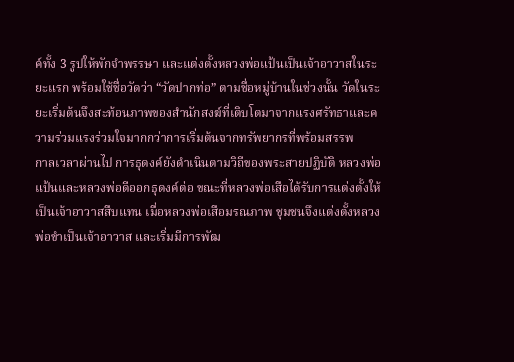ค์ทั้ง 3 รูปให้พักจำพรรษา และแต่งตั้งหลวงพ่อแป้นเป็นเจ้าอาวาสในระยะแรก พร้อมใช้ชื่อวัดว่า “วัดปากท่อ” ตามชื่อหมู่บ้านในช่วงนั้น วัดในระยะเริ่มต้นจึงสะท้อนภาพของสำนักสงฆ์ที่เติบโตมาจากแรงศรัทธาและความร่วมแรงร่วมใจมากกว่าการเริ่มต้นจากทรัพยากรที่พร้อมสรรพ
กาลเวลาผ่านไป การธุดงค์ยังดำเนินตามวิถีของพระสายปฏิบัติ หลวงพ่อแป้นและหลวงพ่อดีออกธุดงค์ต่อ ขณะที่หลวงพ่อเสือได้รับการแต่งตั้งให้เป็นเจ้าอาวาสสืบแทน เมื่อหลวงพ่อเสือมรณภาพ ชุมชนจึงแต่งตั้งหลวงพ่อขำเป็นเจ้าอาวาส และเริ่มมีการพัฒ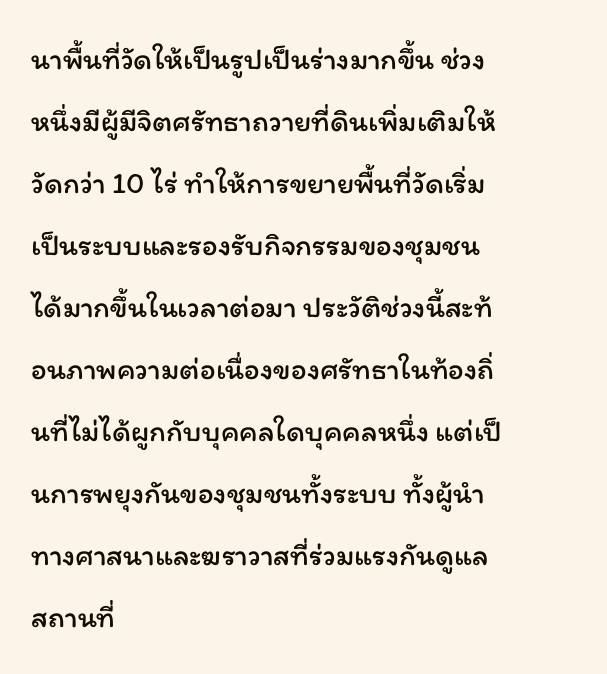นาพื้นที่วัดให้เป็นรูปเป็นร่างมากขึ้น ช่วงหนึ่งมีผู้มีจิตศรัทธาถวายที่ดินเพิ่มเติมให้วัดกว่า 10 ไร่ ทำให้การขยายพื้นที่วัดเริ่มเป็นระบบและรองรับกิจกรรมของชุมชนได้มากขึ้นในเวลาต่อมา ประวัติช่วงนี้สะท้อนภาพความต่อเนื่องของศรัทธาในท้องถิ่นที่ไม่ได้ผูกกับบุคคลใดบุคคลหนึ่ง แต่เป็นการพยุงกันของชุมชนทั้งระบบ ทั้งผู้นำทางศาสนาและฆราวาสที่ร่วมแรงกันดูแลสถานที่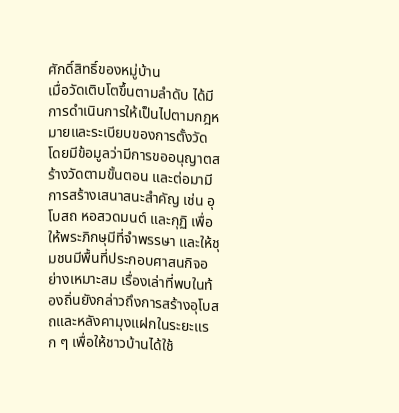ศักดิ์สิทธิ์ของหมู่บ้าน
เมื่อวัดเติบโตขึ้นตามลำดับ ได้มีการดำเนินการให้เป็นไปตามกฎหมายและระเบียบของการตั้งวัด โดยมีข้อมูลว่ามีการขออนุญาตสร้างวัดตามขั้นตอน และต่อมามีการสร้างเสนาสนะสำคัญ เช่น อุโบสถ หอสวดมนต์ และกุฏิ เพื่อให้พระภิกษุมีที่จำพรรษา และให้ชุมชนมีพื้นที่ประกอบศาสนกิจอย่างเหมาะสม เรื่องเล่าที่พบในท้องถิ่นยังกล่าวถึงการสร้างอุโบสถและหลังคามุงแฝกในระยะแรก ๆ เพื่อให้ชาวบ้านได้ใช้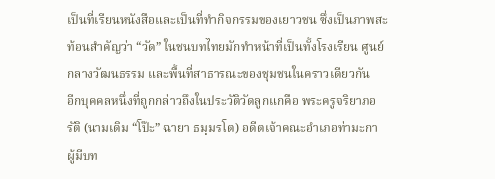เป็นที่เรียนหนังสือและเป็นที่ทำกิจกรรมของเยาวชน ซึ่งเป็นภาพสะท้อนสำคัญว่า “วัด” ในชนบทไทยมักทำหน้าที่เป็นทั้งโรงเรียน ศูนย์กลางวัฒนธรรม และพื้นที่สาธารณะของชุมชนในคราวเดียวกัน
อีกบุคคลหนึ่งที่ถูกกล่าวถึงในประวัติวัดลูกแกคือ พระครูจริยาภอรัติ (นามเดิม “โป๊ะ” ฉายา ธมฺมรโต) อดีตเจ้าคณะอำเภอท่ามะกา ผู้มีบท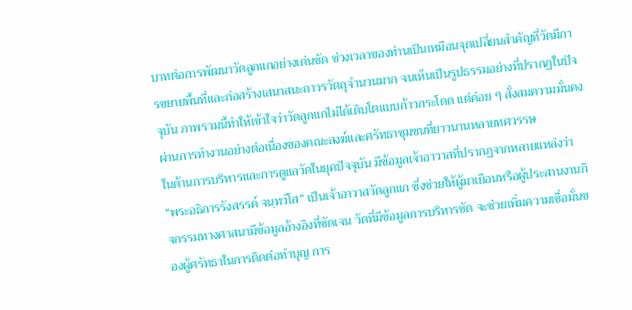บาทต่อการพัฒนาวัดลูกแกอย่างเด่นชัด ช่วงเวลาของท่านเป็นเหมือนจุดเปลี่ยนสำคัญที่วัดมีการขยายพื้นที่และก่อสร้างเสนาสนะถาวรวัตถุจำนวนมาก จนเห็นเป็นรูปธรรมอย่างที่ปรากฏในปัจจุบัน ภาพรวมนี้ทำให้เข้าใจว่าวัดลูกแกไม่ได้เติบโตแบบก้าวกระโดด แต่ค่อย ๆ สั่งสมความมั่นคงผ่านการทำงานอย่างต่อเนื่องของคณะสงฆ์และศรัทธาชุมชนที่ยาวนานหลายทศวรรษ
ในด้านการบริหารและการดูแลวัดในยุคปัจจุบัน มีข้อมูลเจ้าอาวาสที่ปรากฏจากหลายแหล่งว่า “พระอธิการรังสรรค์ จนฺทวํโส” เป็นเจ้าอาวาสวัดลูกแก ซึ่งช่วยให้ผู้มาเยือนหรือผู้ประสานงานกิจกรรมทางศาสนามีข้อมูลอ้างอิงที่ชัดเจน วัดที่มีข้อมูลการบริหารชัด จะช่วยเพิ่มความเชื่อมั่นของผู้ศรัทธาในการติดต่อทำบุญ การ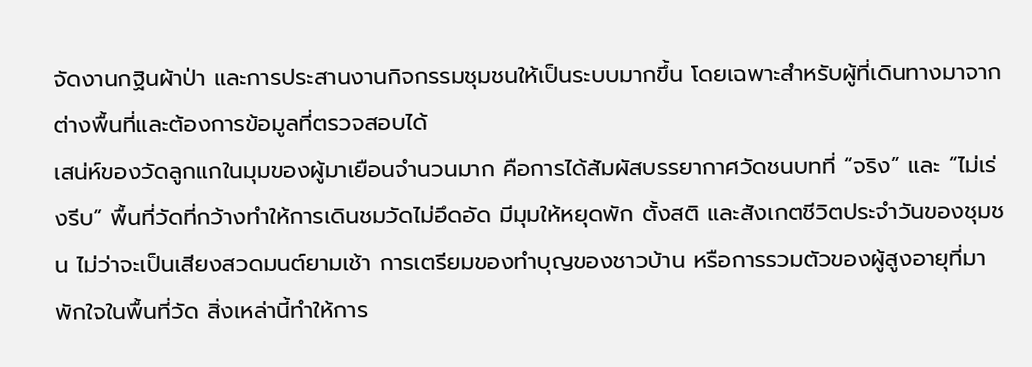จัดงานกฐินผ้าป่า และการประสานงานกิจกรรมชุมชนให้เป็นระบบมากขึ้น โดยเฉพาะสำหรับผู้ที่เดินทางมาจากต่างพื้นที่และต้องการข้อมูลที่ตรวจสอบได้
เสน่ห์ของวัดลูกแกในมุมของผู้มาเยือนจำนวนมาก คือการได้สัมผัสบรรยากาศวัดชนบทที่ “จริง” และ “ไม่เร่งรีบ” พื้นที่วัดที่กว้างทำให้การเดินชมวัดไม่อึดอัด มีมุมให้หยุดพัก ตั้งสติ และสังเกตชีวิตประจำวันของชุมชน ไม่ว่าจะเป็นเสียงสวดมนต์ยามเช้า การเตรียมของทำบุญของชาวบ้าน หรือการรวมตัวของผู้สูงอายุที่มาพักใจในพื้นที่วัด สิ่งเหล่านี้ทำให้การ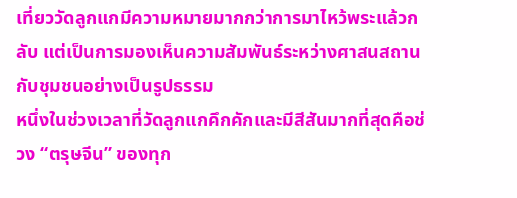เที่ยววัดลูกแกมีความหมายมากกว่าการมาไหว้พระแล้วกลับ แต่เป็นการมองเห็นความสัมพันธ์ระหว่างศาสนสถานกับชุมชนอย่างเป็นรูปธรรม
หนึ่งในช่วงเวลาที่วัดลูกแกคึกคักและมีสีสันมากที่สุดคือช่วง “ตรุษจีน” ของทุก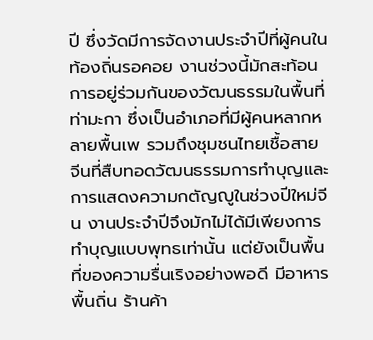ปี ซึ่งวัดมีการจัดงานประจำปีที่ผู้คนในท้องถิ่นรอคอย งานช่วงนี้มักสะท้อนการอยู่ร่วมกันของวัฒนธรรมในพื้นที่ท่ามะกา ซึ่งเป็นอำเภอที่มีผู้คนหลากหลายพื้นเพ รวมถึงชุมชนไทยเชื้อสายจีนที่สืบทอดวัฒนธรรมการทำบุญและการแสดงความกตัญญูในช่วงปีใหม่จีน งานประจำปีจึงมักไม่ได้มีเพียงการทำบุญแบบพุทธเท่านั้น แต่ยังเป็นพื้นที่ของความรื่นเริงอย่างพอดี มีอาหารพื้นถิ่น ร้านค้า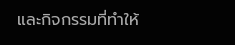และกิจกรรมที่ทำให้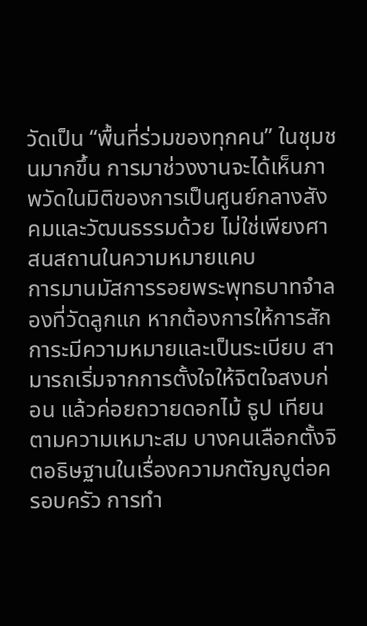วัดเป็น “พื้นที่ร่วมของทุกคน” ในชุมชนมากขึ้น การมาช่วงงานจะได้เห็นภาพวัดในมิติของการเป็นศูนย์กลางสังคมและวัฒนธรรมด้วย ไม่ใช่เพียงศาสนสถานในความหมายแคบ
การมานมัสการรอยพระพุทธบาทจำลองที่วัดลูกแก หากต้องการให้การสักการะมีความหมายและเป็นระเบียบ สามารถเริ่มจากการตั้งใจให้จิตใจสงบก่อน แล้วค่อยถวายดอกไม้ ธูป เทียนตามความเหมาะสม บางคนเลือกตั้งจิตอธิษฐานในเรื่องความกตัญญูต่อครอบครัว การทำ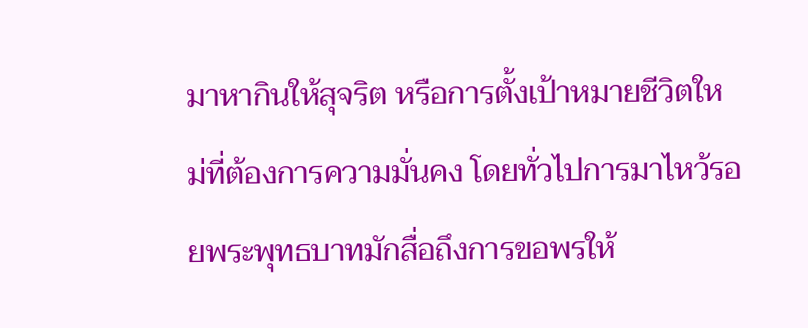มาหากินให้สุจริต หรือการตั้งเป้าหมายชีวิตใหม่ที่ต้องการความมั่นคง โดยทั่วไปการมาไหว้รอยพระพุทธบาทมักสื่อถึงการขอพรให้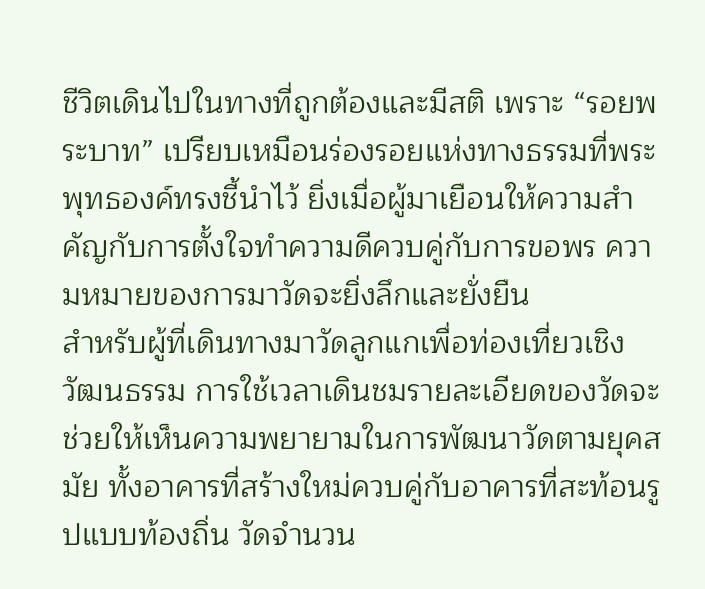ชีวิตเดินไปในทางที่ถูกต้องและมีสติ เพราะ “รอยพระบาท” เปรียบเหมือนร่องรอยแห่งทางธรรมที่พระพุทธองค์ทรงชี้นำไว้ ยิ่งเมื่อผู้มาเยือนให้ความสำคัญกับการตั้งใจทำความดีควบคู่กับการขอพร ความหมายของการมาวัดจะยิ่งลึกและยั่งยืน
สำหรับผู้ที่เดินทางมาวัดลูกแกเพื่อท่องเที่ยวเชิงวัฒนธรรม การใช้เวลาเดินชมรายละเอียดของวัดจะช่วยให้เห็นความพยายามในการพัฒนาวัดตามยุคสมัย ทั้งอาคารที่สร้างใหม่ควบคู่กับอาคารที่สะท้อนรูปแบบท้องถิ่น วัดจำนวน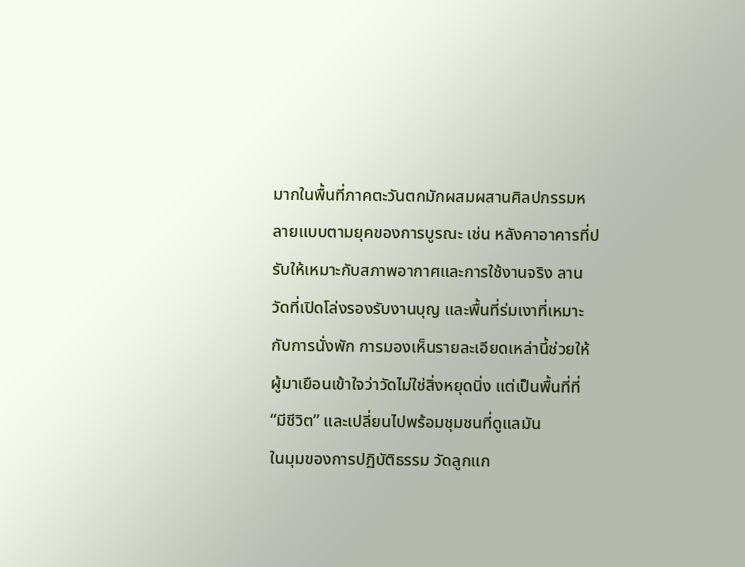มากในพื้นที่ภาคตะวันตกมักผสมผสานศิลปกรรมหลายแบบตามยุคของการบูรณะ เช่น หลังคาอาคารที่ปรับให้เหมาะกับสภาพอากาศและการใช้งานจริง ลานวัดที่เปิดโล่งรองรับงานบุญ และพื้นที่ร่มเงาที่เหมาะกับการนั่งพัก การมองเห็นรายละเอียดเหล่านี้ช่วยให้ผู้มาเยือนเข้าใจว่าวัดไม่ใช่สิ่งหยุดนิ่ง แต่เป็นพื้นที่ที่ “มีชีวิต” และเปลี่ยนไปพร้อมชุมชนที่ดูแลมัน
ในมุมของการปฏิบัติธรรม วัดลูกแก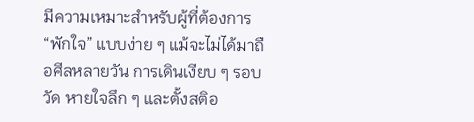มีความเหมาะสำหรับผู้ที่ต้องการ “พักใจ” แบบง่าย ๆ แม้จะไม่ได้มาถือศีลหลายวัน การเดินเงียบ ๆ รอบวัด หายใจลึก ๆ และตั้งสติอ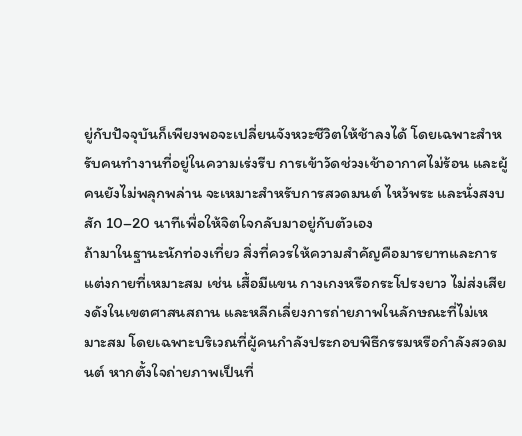ยู่กับปัจจุบันก็เพียงพอจะเปลี่ยนจังหวะชีวิตให้ช้าลงได้ โดยเฉพาะสำหรับคนทำงานที่อยู่ในความเร่งรีบ การเข้าวัดช่วงเช้าอากาศไม่ร้อน และผู้คนยังไม่พลุกพล่าน จะเหมาะสำหรับการสวดมนต์ ไหว้พระ และนั่งสงบสัก 10–20 นาทีเพื่อให้จิตใจกลับมาอยู่กับตัวเอง
ถ้ามาในฐานะนักท่องเที่ยว สิ่งที่ควรให้ความสำคัญคือมารยาทและการแต่งกายที่เหมาะสม เช่น เสื้อมีแขน กางเกงหรือกระโปรงยาว ไม่ส่งเสียงดังในเขตศาสนสถาน และหลีกเลี่ยงการถ่ายภาพในลักษณะที่ไม่เหมาะสม โดยเฉพาะบริเวณที่ผู้คนกำลังประกอบพิธีกรรมหรือกำลังสวดมนต์ หากตั้งใจถ่ายภาพเป็นที่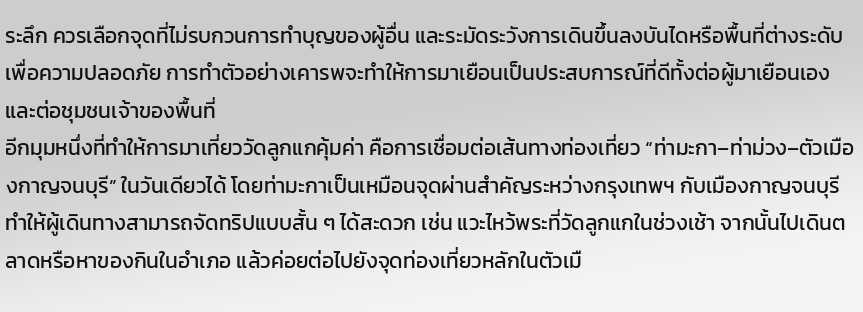ระลึก ควรเลือกจุดที่ไม่รบกวนการทำบุญของผู้อื่น และระมัดระวังการเดินขึ้นลงบันไดหรือพื้นที่ต่างระดับเพื่อความปลอดภัย การทำตัวอย่างเคารพจะทำให้การมาเยือนเป็นประสบการณ์ที่ดีทั้งต่อผู้มาเยือนเองและต่อชุมชนเจ้าของพื้นที่
อีกมุมหนึ่งที่ทำให้การมาเที่ยววัดลูกแกคุ้มค่า คือการเชื่อมต่อเส้นทางท่องเที่ยว “ท่ามะกา–ท่าม่วง–ตัวเมืองกาญจนบุรี” ในวันเดียวได้ โดยท่ามะกาเป็นเหมือนจุดผ่านสำคัญระหว่างกรุงเทพฯ กับเมืองกาญจนบุรี ทำให้ผู้เดินทางสามารถจัดทริปแบบสั้น ๆ ได้สะดวก เช่น แวะไหว้พระที่วัดลูกแกในช่วงเช้า จากนั้นไปเดินตลาดหรือหาของกินในอำเภอ แล้วค่อยต่อไปยังจุดท่องเที่ยวหลักในตัวเมื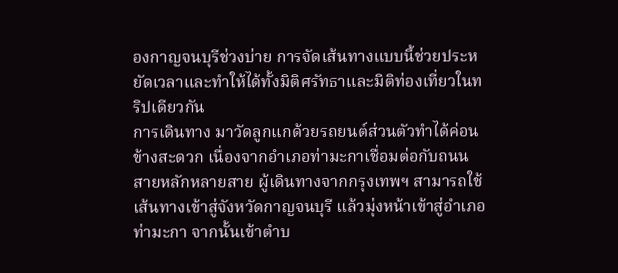องกาญจนบุรีช่วงบ่าย การจัดเส้นทางแบบนี้ช่วยประหยัดเวลาและทำให้ได้ทั้งมิติศรัทธาและมิติท่องเที่ยวในทริปเดียวกัน
การเดินทาง มาวัดลูกแกด้วยรถยนต์ส่วนตัวทำได้ค่อนข้างสะดวก เนื่องจากอำเภอท่ามะกาเชื่อมต่อกับถนนสายหลักหลายสาย ผู้เดินทางจากกรุงเทพฯ สามารถใช้เส้นทางเข้าสู่จังหวัดกาญจนบุรี แล้วมุ่งหน้าเข้าสู่อำเภอท่ามะกา จากนั้นเข้าตำบ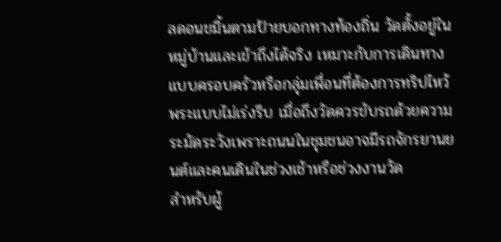ลดอนขมิ้นตามป้ายบอกทางท้องถิ่น วัดตั้งอยู่ในหมู่บ้านและเข้าถึงได้จริง เหมาะกับการเดินทางแบบครอบครัวหรือกลุ่มเพื่อนที่ต้องการทริปไหว้พระแบบไม่เร่งรีบ เมื่อถึงวัดควรขับรถด้วยความระมัดระวังเพราะถนนในชุมชนอาจมีรถจักรยานยนต์และคนเดินในช่วงเช้าหรือช่วงงานวัด
สำหรับผู้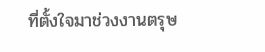ที่ตั้งใจมาช่วงงานตรุษ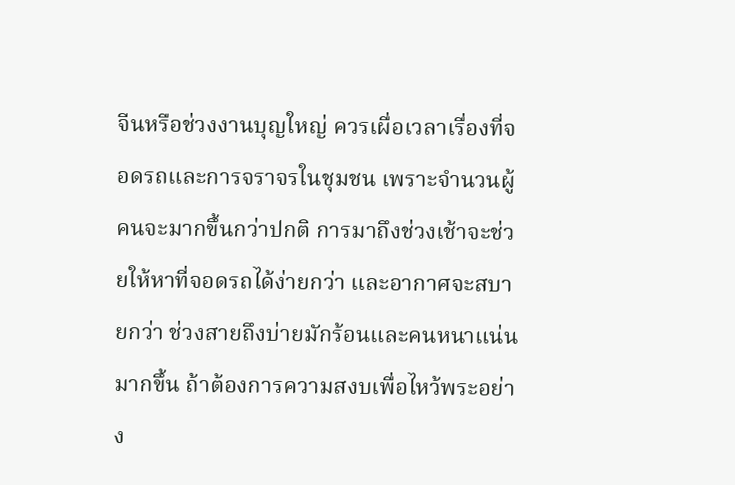จีนหรือช่วงงานบุญใหญ่ ควรเผื่อเวลาเรื่องที่จอดรถและการจราจรในชุมชน เพราะจำนวนผู้คนจะมากขึ้นกว่าปกติ การมาถึงช่วงเช้าจะช่วยให้หาที่จอดรถได้ง่ายกว่า และอากาศจะสบายกว่า ช่วงสายถึงบ่ายมักร้อนและคนหนาแน่นมากขึ้น ถ้าต้องการความสงบเพื่อไหว้พระอย่าง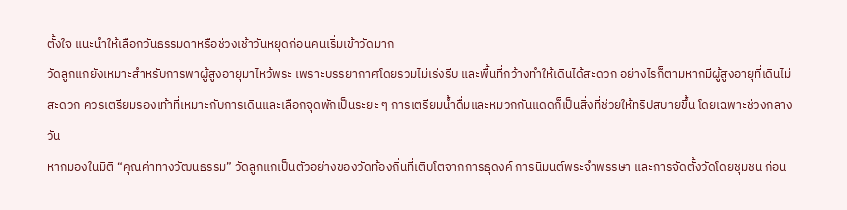ตั้งใจ แนะนำให้เลือกวันธรรมดาหรือช่วงเช้าวันหยุดก่อนคนเริ่มเข้าวัดมาก
วัดลูกแกยังเหมาะสำหรับการพาผู้สูงอายุมาไหว้พระ เพราะบรรยากาศโดยรวมไม่เร่งรีบ และพื้นที่กว้างทำให้เดินได้สะดวก อย่างไรก็ตามหากมีผู้สูงอายุที่เดินไม่สะดวก ควรเตรียมรองเท้าที่เหมาะกับการเดินและเลือกจุดพักเป็นระยะ ๆ การเตรียมน้ำดื่มและหมวกกันแดดก็เป็นสิ่งที่ช่วยให้ทริปสบายขึ้น โดยเฉพาะช่วงกลางวัน
หากมองในมิติ “คุณค่าทางวัฒนธรรม” วัดลูกแกเป็นตัวอย่างของวัดท้องถิ่นที่เติบโตจากการธุดงค์ การนิมนต์พระจำพรรษา และการจัดตั้งวัดโดยชุมชน ก่อน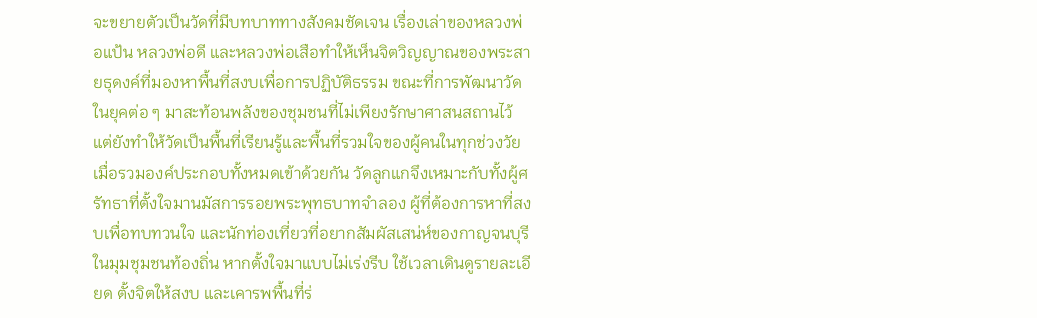จะขยายตัวเป็นวัดที่มีบทบาททางสังคมชัดเจน เรื่องเล่าของหลวงพ่อแป้น หลวงพ่อดี และหลวงพ่อเสือทำให้เห็นจิตวิญญาณของพระสายธุดงค์ที่มองหาพื้นที่สงบเพื่อการปฏิบัติธรรม ขณะที่การพัฒนาวัดในยุคต่อ ๆ มาสะท้อนพลังของชุมชนที่ไม่เพียงรักษาศาสนสถานไว้ แต่ยังทำให้วัดเป็นพื้นที่เรียนรู้และพื้นที่รวมใจของผู้คนในทุกช่วงวัย
เมื่อรวมองค์ประกอบทั้งหมดเข้าด้วยกัน วัดลูกแกจึงเหมาะกับทั้งผู้ศรัทธาที่ตั้งใจมานมัสการรอยพระพุทธบาทจำลอง ผู้ที่ต้องการหาที่สงบเพื่อทบทวนใจ และนักท่องเที่ยวที่อยากสัมผัสเสน่ห์ของกาญจนบุรีในมุมชุมชนท้องถิ่น หากตั้งใจมาแบบไม่เร่งรีบ ใช้เวลาเดินดูรายละเอียด ตั้งจิตให้สงบ และเคารพพื้นที่ร่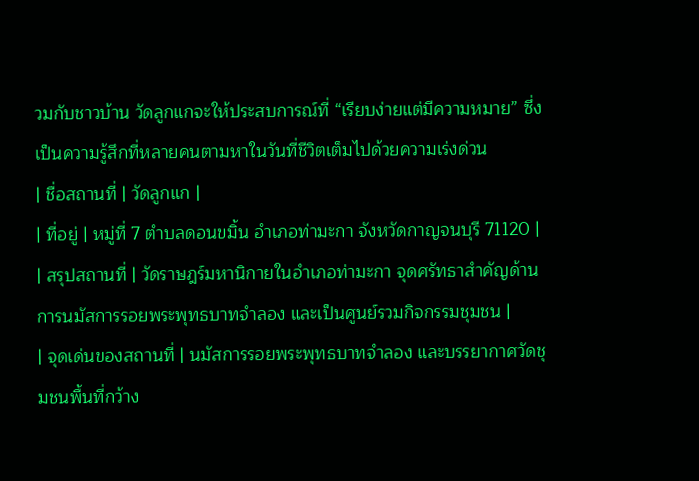วมกับชาวบ้าน วัดลูกแกจะให้ประสบการณ์ที่ “เรียบง่ายแต่มีความหมาย” ซึ่งเป็นความรู้สึกที่หลายคนตามหาในวันที่ชีวิตเต็มไปด้วยความเร่งด่วน
| ชื่อสถานที่ | วัดลูกแก |
| ที่อยู่ | หมู่ที่ 7 ตำบลดอนขมิ้น อำเภอท่ามะกา จังหวัดกาญจนบุรี 71120 |
| สรุปสถานที่ | วัดราษฎร์มหานิกายในอำเภอท่ามะกา จุดศรัทธาสำคัญด้านการนมัสการรอยพระพุทธบาทจำลอง และเป็นศูนย์รวมกิจกรรมชุมชน |
| จุดเด่นของสถานที่ | นมัสการรอยพระพุทธบาทจำลอง และบรรยากาศวัดชุมชนพื้นที่กว้าง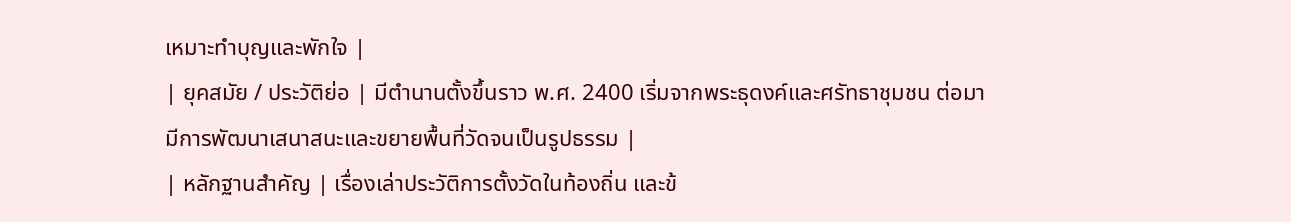เหมาะทำบุญและพักใจ |
| ยุคสมัย / ประวัติย่อ | มีตำนานตั้งขึ้นราว พ.ศ. 2400 เริ่มจากพระธุดงค์และศรัทธาชุมชน ต่อมามีการพัฒนาเสนาสนะและขยายพื้นที่วัดจนเป็นรูปธรรม |
| หลักฐานสำคัญ | เรื่องเล่าประวัติการตั้งวัดในท้องถิ่น และข้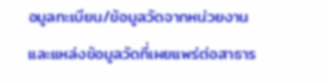อมูลทะเบียน/ข้อมูลวัดจากหน่วยงานและแหล่งข้อมูลวัดที่เผยแพร่ต่อสาธาร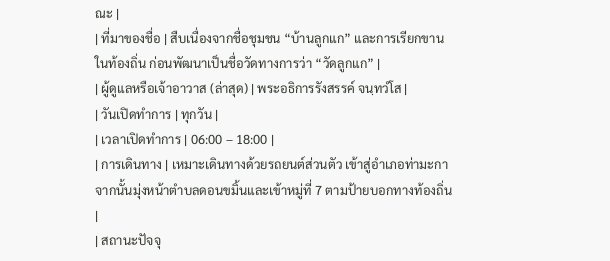ณะ |
| ที่มาของชื่อ | สืบเนื่องจากชื่อชุมชน “บ้านลูกแก” และการเรียกขานในท้องถิ่น ก่อนพัฒนาเป็นชื่อวัดทางการว่า “วัดลูกแก” |
| ผู้ดูแลหรือเจ้าอาวาส (ล่าสุด) | พระอธิการรังสรรค์ จนฺทวํโส |
| วันเปิดทำการ | ทุกวัน |
| เวลาเปิดทำการ | 06:00 – 18:00 |
| การเดินทาง | เหมาะเดินทางด้วยรถยนต์ส่วนตัว เข้าสู่อำเภอท่ามะกา จากนั้นมุ่งหน้าตำบลดอนขมิ้นและเข้าหมู่ที่ 7 ตามป้ายบอกทางท้องถิ่น |
| สถานะปัจจุ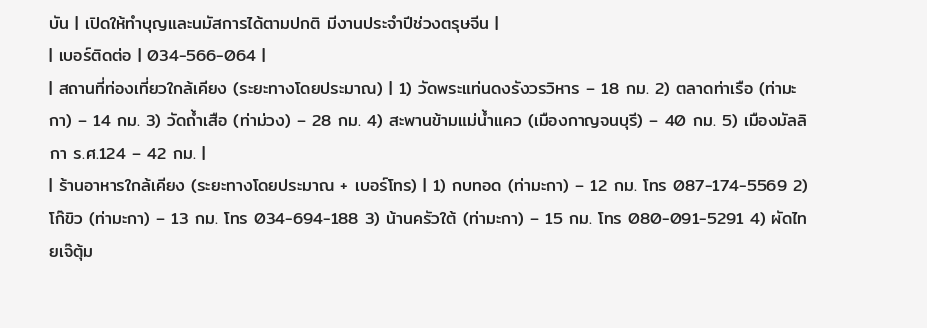บัน | เปิดให้ทำบุญและนมัสการได้ตามปกติ มีงานประจำปีช่วงตรุษจีน |
| เบอร์ติดต่อ | 034-566-064 |
| สถานที่ท่องเที่ยวใกล้เคียง (ระยะทางโดยประมาณ) | 1) วัดพระแท่นดงรังวรวิหาร – 18 กม. 2) ตลาดท่าเรือ (ท่ามะกา) – 14 กม. 3) วัดถ้ำเสือ (ท่าม่วง) – 28 กม. 4) สะพานข้ามแม่น้ำแคว (เมืองกาญจนบุรี) – 40 กม. 5) เมืองมัลลิกา ร.ศ.124 – 42 กม. |
| ร้านอาหารใกล้เคียง (ระยะทางโดยประมาณ + เบอร์โทร) | 1) กบทอด (ท่ามะกา) – 12 กม. โทร 087-174-5569 2) โก๊ขิว (ท่ามะกา) – 13 กม. โทร 034-694-188 3) น้านครัวใต้ (ท่ามะกา) – 15 กม. โทร 080-091-5291 4) ผัดไทยเจ๊ตุ้ม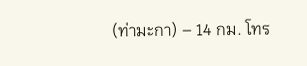(ท่ามะกา) – 14 กม. โทร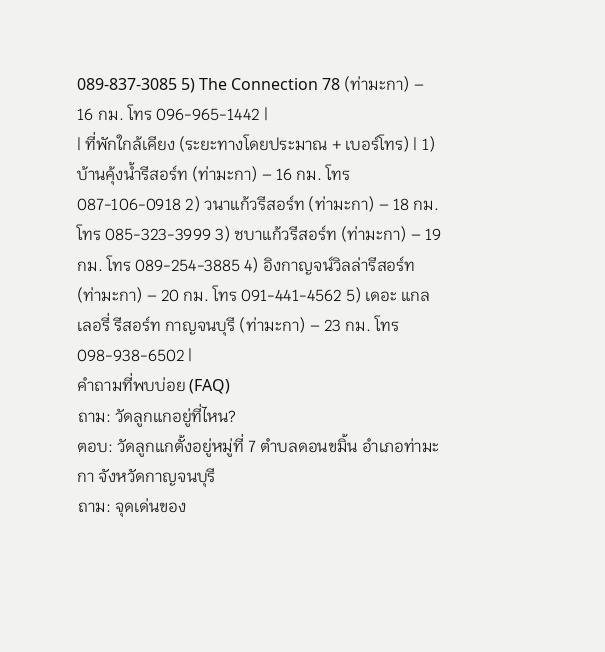089-837-3085 5) The Connection 78 (ท่ามะกา) – 16 กม. โทร 096-965-1442 |
| ที่พักใกล้เคียง (ระยะทางโดยประมาณ + เบอร์โทร) | 1) บ้านคุ้งน้ำรีสอร์ท (ท่ามะกา) – 16 กม. โทร 087-106-0918 2) วนาแก้วรีสอร์ท (ท่ามะกา) – 18 กม. โทร 085-323-3999 3) ชบาแก้วรีสอร์ท (ท่ามะกา) – 19 กม. โทร 089-254-3885 4) อิงกาญจน์วิลล่ารีสอร์ท (ท่ามะกา) – 20 กม. โทร 091-441-4562 5) เดอะ แกลเลอรี่ รีสอร์ท กาญจนบุรี (ท่ามะกา) – 23 กม. โทร 098-938-6502 |
คำถามที่พบบ่อย (FAQ)
ถาม: วัดลูกแกอยู่ที่ไหน?
ตอบ: วัดลูกแกตั้งอยู่หมู่ที่ 7 ตำบลดอนขมิ้น อำเภอท่ามะกา จังหวัดกาญจนบุรี
ถาม: จุดเด่นของ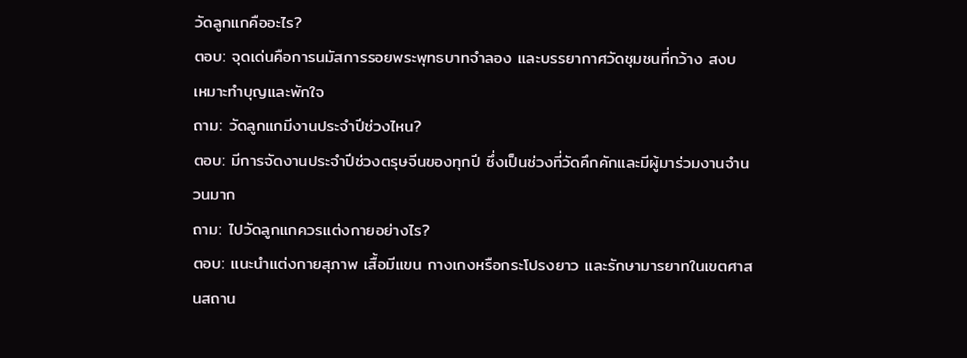วัดลูกแกคืออะไร?
ตอบ: จุดเด่นคือการนมัสการรอยพระพุทธบาทจำลอง และบรรยากาศวัดชุมชนที่กว้าง สงบ เหมาะทำบุญและพักใจ
ถาม: วัดลูกแกมีงานประจำปีช่วงไหน?
ตอบ: มีการจัดงานประจำปีช่วงตรุษจีนของทุกปี ซึ่งเป็นช่วงที่วัดคึกคักและมีผู้มาร่วมงานจำนวนมาก
ถาม: ไปวัดลูกแกควรแต่งกายอย่างไร?
ตอบ: แนะนำแต่งกายสุภาพ เสื้อมีแขน กางเกงหรือกระโปรงยาว และรักษามารยาทในเขตศาสนสถาน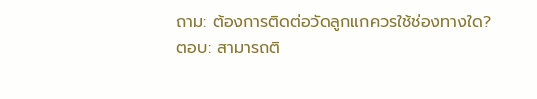ถาม: ต้องการติดต่อวัดลูกแกควรใช้ช่องทางใด?
ตอบ: สามารถติ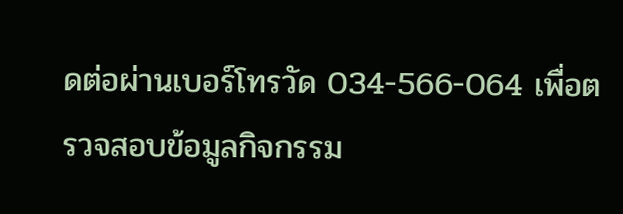ดต่อผ่านเบอร์โทรวัด 034-566-064 เพื่อตรวจสอบข้อมูลกิจกรรม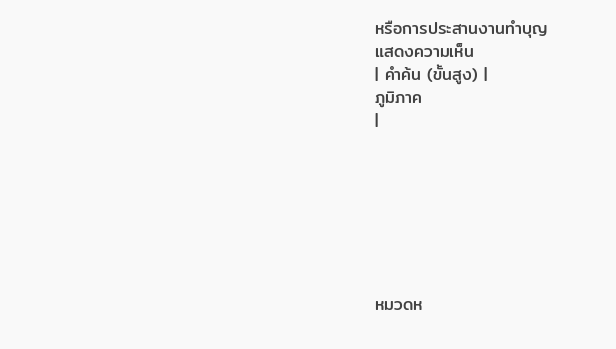หรือการประสานงานทำบุญ
แสดงความเห็น
| คำค้น (ขั้นสูง) |
ภูมิภาค
|







หมวดห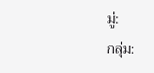มู่:
กลุ่ม: